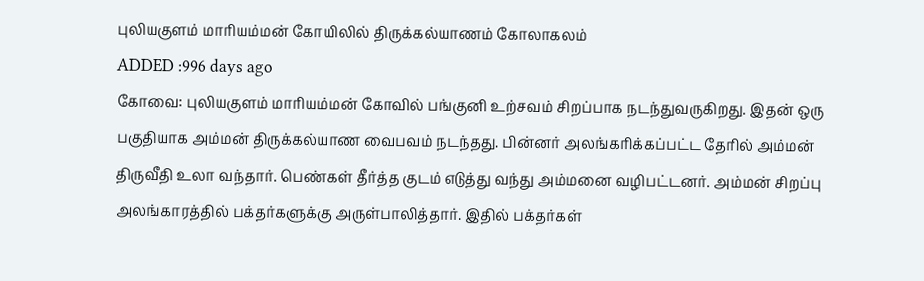புலியகுளம் மாரியம்மன் கோயிலில் திருக்கல்யாணம் கோலாகலம்
ADDED :996 days ago
கோவை: புலியகுளம் மாரியம்மன் கோவில் பங்குனி உற்சவம் சிறப்பாக நடந்துவருகிறது. இதன் ஒரு பகுதியாக அம்மன் திருக்கல்யாண வைபவம் நடந்தது. பின்னர் அலங்கரிக்கப்பட்ட தேரில் அம்மன் திருவீதி உலா வந்தார். பெண்கள் தீர்த்த குடம் எடுத்து வந்து அம்மனை வழிபட்டனர். அம்மன் சிறப்பு அலங்காரத்தில் பக்தர்களுக்கு அருள்பாலித்தார். இதில் பக்தர்கள்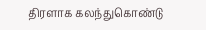திரளாக கலந்துகொண்டு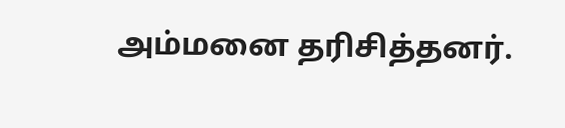அம்மனை தரிசித்தனர்.